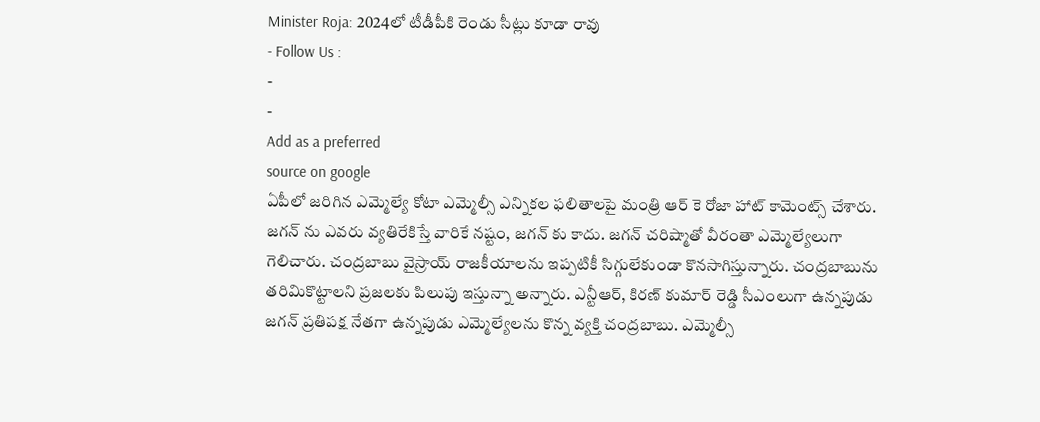Minister Roja: 2024లో టీడీపీకి రెండు సీట్లు కూడా రావు
- Follow Us :
-
-
Add as a preferred
source on google
ఏపీలో జరిగిన ఎమ్మెల్యే కోటా ఎమ్మెల్సీ ఎన్నికల ఫలితాలపై మంత్రి ఆర్ కె రోజా హాట్ కామెంట్స్ చేశారు. జగన్ ను ఎవరు వ్యతిరేకిస్తే వారికే నష్టం, జగన్ కు కాదు. జగన్ చరిష్మాతో వీరంతా ఎమ్మెల్యేలుగా గెలిచారు. చంద్రబాబు వైస్రాయ్ రాజకీయాలను ఇప్పటికీ సిగ్గులేకుండా కొనసాగిస్తున్నారు. చంద్రబాబును తరిమికొట్టాలని ప్రజలకు పిలుపు ఇస్తున్నా అన్నారు. ఎన్టీఆర్, కిరణ్ కుమార్ రెడ్డి సీఎంలుగా ఉన్నపుడు జగన్ ప్రతిపక్ష నేతగా ఉన్నపుడు ఎమ్మెల్యేలను కొన్న వ్యక్తి చంద్రబాబు. ఎమ్మెల్సీ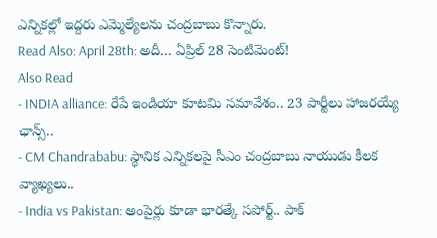ఎన్నికల్లో ఇద్దరు ఎమ్మెల్యేలను చంద్రబాబు కొన్నారు.
Read Also: April 28th: అదీ… ఏప్రిల్ 28 సెంటిమెంట్!
Also Read
- INDIA alliance: రేపే ఇండియా కూటమి సమావేశం.. 23 పార్టీలు హాజరయ్యే ఛాన్స్..
- CM Chandrababu: స్థానిక ఎన్నికలపై సీఎం చంద్రబాబు నాయుడు కీలక వ్యాఖ్యలు..
- India vs Pakistan: అంపైర్లు కూడా భారత్కే సపోర్ట్.. పాక్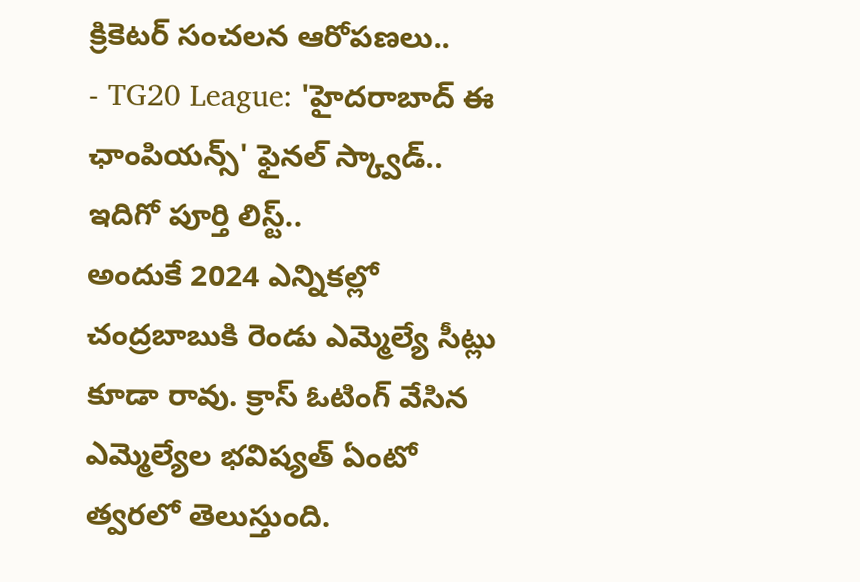క్రికెటర్ సంచలన ఆరోపణలు..
- TG20 League: 'హైదరాబాద్ ఈ ఛాంపియన్స్' ఫైనల్ స్క్వాడ్.. ఇదిగో పూర్తి లిస్ట్..
అందుకే 2024 ఎన్నికల్లో చంద్రబాబుకి రెండు ఎమ్మెల్యే సీట్లు కూడా రావు. క్రాస్ ఓటింగ్ వేసిన ఎమ్మెల్యేల భవిష్యత్ ఏంటో త్వరలో తెలుస్తుంది.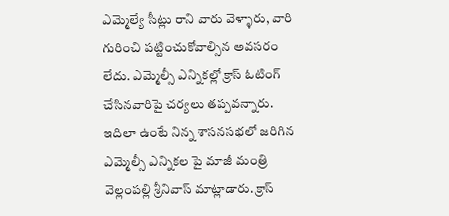ఎమ్మెల్యే సీట్లు రాని వారు వెళ్ళారు, వారి గురించి పట్టించుకోవాల్సిన అవసరం లేదు. ఎమ్మెల్సీ ఎన్నికల్లో క్రాస్ ఓటింగ్ చేసినవారిపై చర్యలు తప్పవన్నారు. ఇదిలా ఉంటే నిన్న శాసనసభలో జరిగిన ఎమ్మెల్సీ ఎన్నికల పై మాజీ మంత్రి వెల్లంపల్లి శ్రీనివాస్ మాట్లాడారు. క్రాస్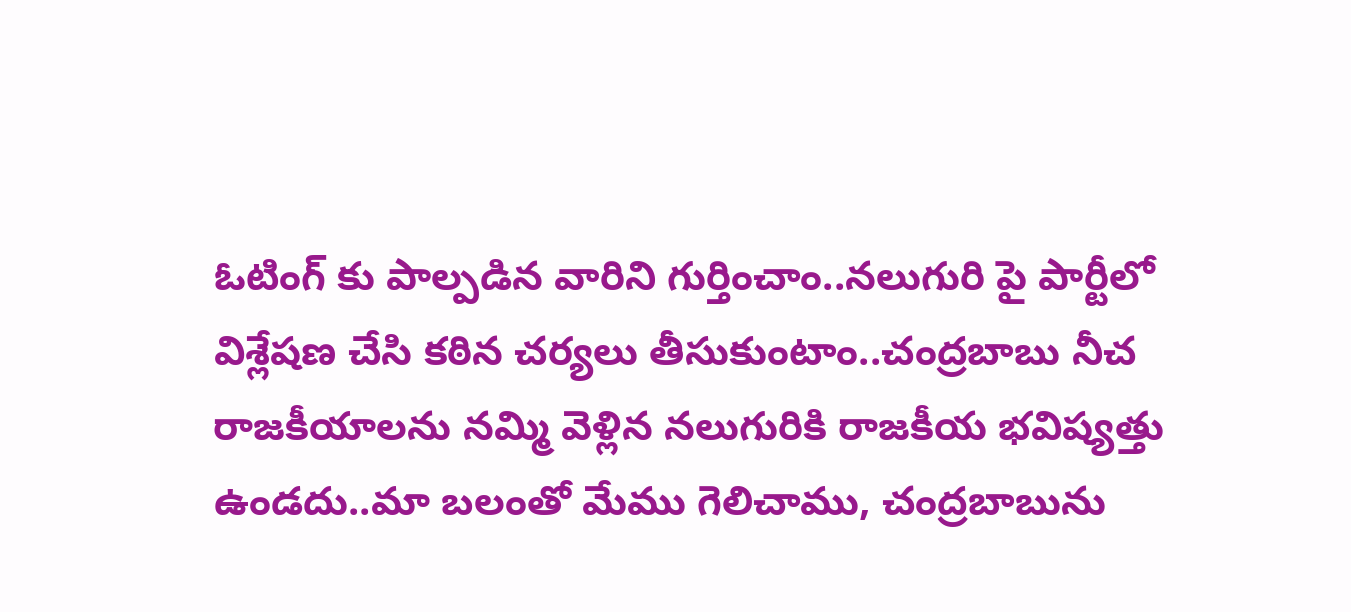ఓటింగ్ కు పాల్పడిన వారిని గుర్తించాం..నలుగురి పై పార్టీలో విశ్లేషణ చేసి కఠిన చర్యలు తీసుకుంటాం..చంద్రబాబు నీచ రాజకీయాలను నమ్మి వెళ్లిన నలుగురికి రాజకీయ భవిష్యత్తు ఉండదు..మా బలంతో మేము గెలిచాము, చంద్రబాబును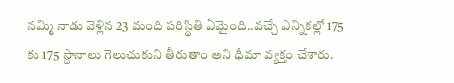నమ్మి నాడు వెళ్లిన 23 మంది పరిస్థితి ఏమైంది..వచ్చే ఎన్నికల్లో 175 కు 175 స్దానాలు గెలుచుకుని తీరుతాం అని ధీమా వ్యక్తం చేశారు.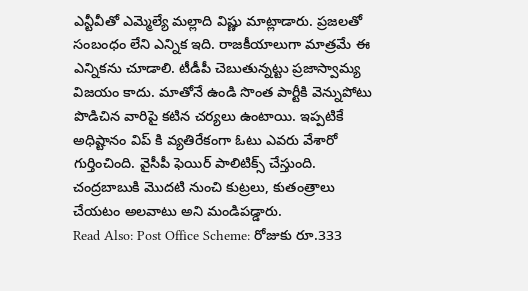ఎన్టీవీతో ఎమ్మెల్యే మల్లాది విష్ణు మాట్లాడారు. ప్రజలతో సంబంధం లేని ఎన్నిక ఇది. రాజకీయాలుగా మాత్రమే ఈ ఎన్నికను చూడాలి. టీడీపీ చెబుతున్నట్టు ప్రజాస్వామ్య విజయం కాదు. మాతోనే ఉండి సొంత పార్టీకి వెన్నుపోటు పొడిచిన వారిపై కటిన చర్యలు ఉంటాయి. ఇప్పటికే అధిష్టానం విప్ కి వ్యతిరేకంగా ఓటు ఎవరు వేశారో గుర్తించింది. వైసీపీ ఫెయిర్ పాలిటిక్స్ చేస్తుంది. చంద్రబాబుకి మొదటి నుంచి కుట్రలు, కుతంత్రాలు చేయటం అలవాటు అని మండిపడ్డారు.
Read Also: Post Office Scheme: రోజుకు రూ.333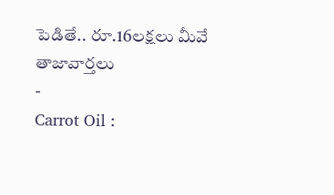పెడితే.. రూ.16లక్షలు మీవే
తాజావార్తలు
-
Carrot Oil :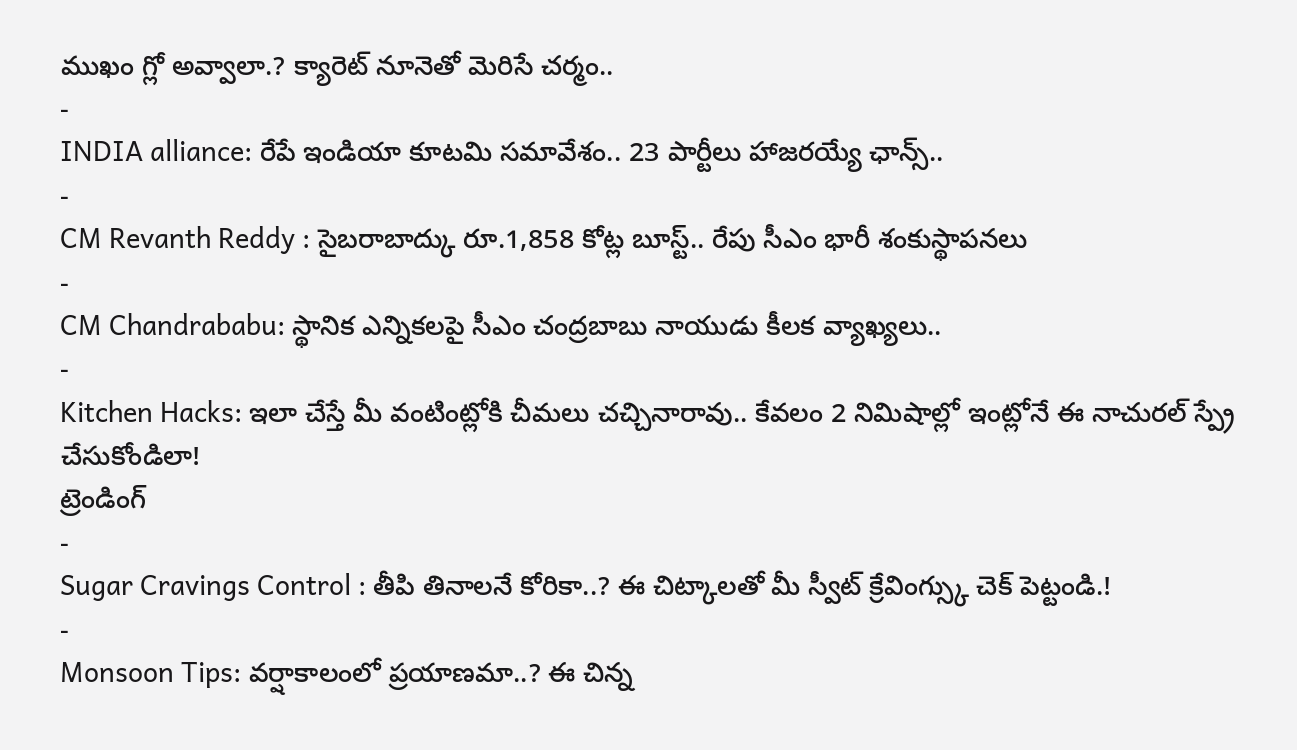ముఖం గ్లో అవ్వాలా.? క్యారెట్ నూనెతో మెరిసే చర్మం..
-
INDIA alliance: రేపే ఇండియా కూటమి సమావేశం.. 23 పార్టీలు హాజరయ్యే ఛాన్స్..
-
CM Revanth Reddy : సైబరాబాద్కు రూ.1,858 కోట్ల బూస్ట్.. రేపు సీఎం భారీ శంకుస్థాపనలు
-
CM Chandrababu: స్థానిక ఎన్నికలపై సీఎం చంద్రబాబు నాయుడు కీలక వ్యాఖ్యలు..
-
Kitchen Hacks: ఇలా చేస్తే మీ వంటింట్లోకి చీమలు చచ్చినారావు.. కేవలం 2 నిమిషాల్లో ఇంట్లోనే ఈ నాచురల్ స్ప్రే చేసుకోండిలా!
ట్రెండింగ్
-
Sugar Cravings Control : తీపి తినాలనే కోరికా..? ఈ చిట్కాలతో మీ స్వీట్ క్రేవింగ్స్కు చెక్ పెట్టండి.!
-
Monsoon Tips: వర్షాకాలంలో ప్రయాణమా..? ఈ చిన్న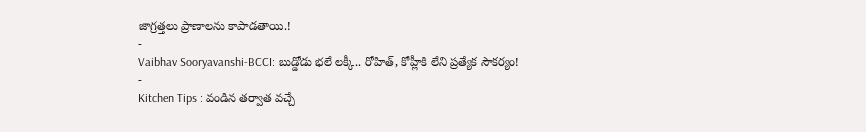జాగ్రత్తలు ప్రాణాలను కాపాడతాయి.!
-
Vaibhav Sooryavanshi-BCCI: బుడ్డోడు భలే లక్కీ.. రోహిత్, కోహ్లీకి లేని ప్రత్యేక సౌకర్యం!
-
Kitchen Tips : వండిన తర్వాత వచ్చే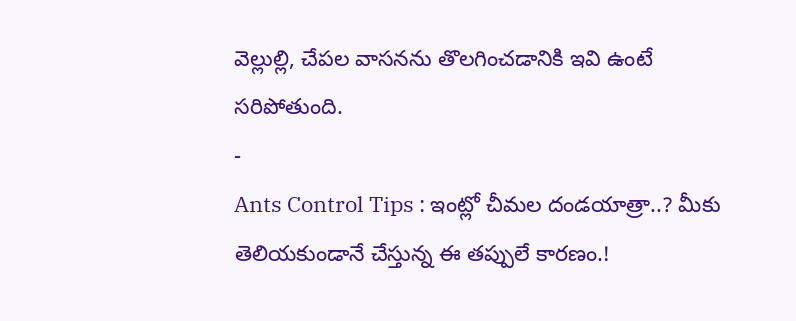వెల్లుల్లి, చేపల వాసనను తొలగించడానికి ఇవి ఉంటే సరిపోతుంది.
-
Ants Control Tips : ఇంట్లో చీమల దండయాత్రా..? మీకు తెలియకుండానే చేస్తున్న ఈ తప్పులే కారణం.!